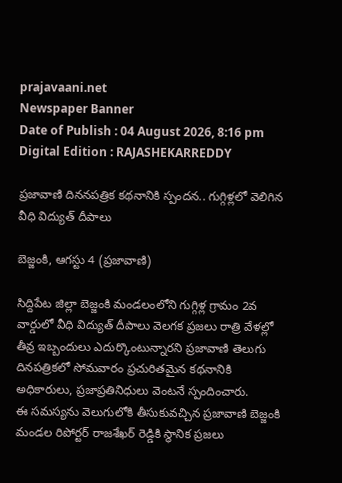prajavaani.net
Newspaper Banner
Date of Publish : 04 August 2026, 8:16 pm Digital Edition : RAJASHEKARREDDY

ప్రజావాణి దిననపత్రిక కథనానికి స్పందన.. గుగ్గిళ్లలో వెలిగిన వీధి విద్యుత్ దీపాలు

బెజ్జంకి, ఆగస్టు 4 (ప్రజావాణి)

సిద్దిపేట జిల్లా బెజ్జంకి మండలంలోని గుగ్గిళ్ల గ్రామం 2వ వార్డులో వీధి విద్యుత్ దీపాలు వెలగక ప్రజలు రాత్రి వేళల్లో తీవ్ర ఇబ్బందులు ఎదుర్కొంటున్నారని ప్రజావాణి తెలుగు దినపత్రికలో సోమవారం ప్రచురితమైన కథనానికి అధికారులు, ప్రజాప్రతినిధులు వెంటనే స్పందించారు.
ఈ సమస్యను వెలుగులోకి తీసుకువచ్చిన ప్రజావాణి బెజ్జంకి మండల రిపోర్టర్ రాజశేఖర్ రెడ్డికి స్థానిక ప్రజలు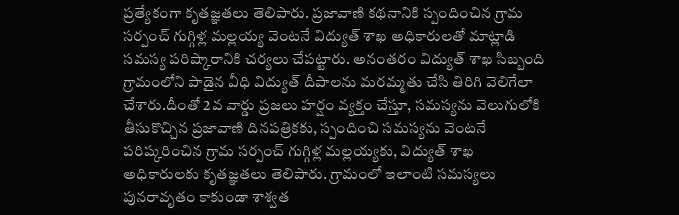ప్రత్యేకంగా కృతజ్ఞతలు తెలిపారు. ప్రజావాణి కథనానికి స్పందించిన గ్రామ సర్పంచ్ గుగ్గిళ్ల మల్లయ్య వెంటనే విద్యుత్ శాఖ అధికారులతో మాట్లాడి సమస్య పరిష్కారానికి చర్యలు చేపట్టారు. అనంతరం విద్యుత్ శాఖ సిబ్బంది గ్రామంలోని పాడైన వీధి విద్యుత్ దీపాలను మరమ్మతు చేసి తిరిగి వెలిగేలా చేశారు.దీంతో 2వ వార్డు ప్రజలు హర్షం వ్యక్తం చేస్తూ, సమస్యను వెలుగులోకి తీసుకొచ్చిన ప్రజావాణి దినపత్రికకు, స్పందించి సమస్యను వెంటనే పరిష్కరించిన గ్రామ సర్పంచ్ గుగ్గిళ్ల మల్లయ్యకు, విద్యుత్ శాఖ అధికారులకు కృతజ్ఞతలు తెలిపారు. గ్రామంలో ఇలాంటి సమస్యలు పునరావృతం కాకుండా శాశ్వత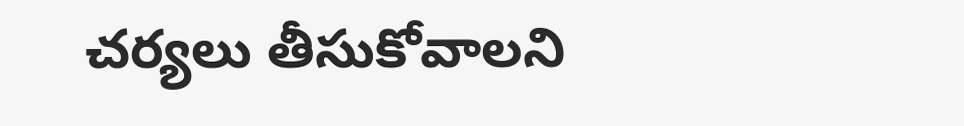చర్యలు తీసుకోవాలని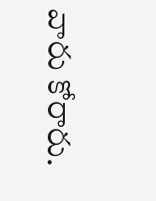వారు కోరారు.